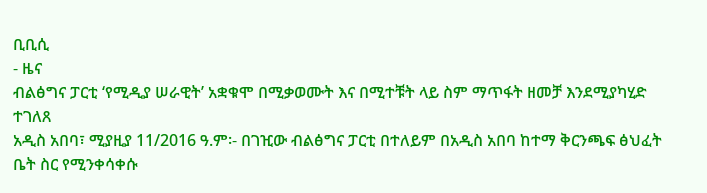ቢቢሲ
- ዜና
ብልፅግና ፓርቲ ‘የሚዲያ ሠራዊት’ አቋቁሞ በሚቃወሙት እና በሚተቹት ላይ ስም ማጥፋት ዘመቻ እንደሚያካሂድ ተገለጸ
አዲስ አበባ፣ ሚያዚያ 11/2016 ዓ.ም፡- በገዢው ብልፅግና ፓርቲ በተለይም በአዲስ አበባ ከተማ ቅርንጫፍ ፅህፈት ቤት ስር የሚንቀሳቀሱ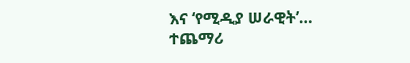እና ‘የሚዲያ ሠራዊት’…
ተጨማሪ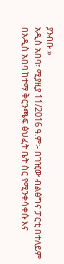ያንብቡ »
አዲስ አበባ፣ ሚያዚያ 11/2016 ዓ.ም፡- በገዢው ብልፅግና ፓርቲ በተለይም በአዲስ አበባ ከተማ ቅርንጫፍ ፅህፈት ቤት ስር የሚንቀሳቀሱ እና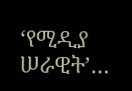‘የሚዲያ ሠራዊት’…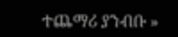ተጨማሪ ያንብቡ »